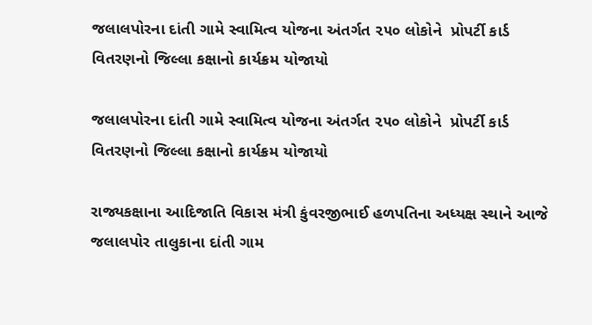જલાલપોરના દાંતી ગામે સ્વામિત્વ યોજના અંતર્ગત ૨૫૦ લોકોને  પ્રોપર્ટી કાર્ડ વિતરણનો જિલ્લા કક્ષાનો કાર્યક્રમ યોજાયો

જલાલપોરના દાંતી ગામે સ્વામિત્વ યોજના અંતર્ગત ૨૫૦ લોકોને  પ્રોપર્ટી કાર્ડ વિતરણનો જિલ્લા કક્ષાનો કાર્યક્રમ યોજાયો

રાજ્યકક્ષાના આદિજાતિ વિકાસ મંત્રી કુંવરજીભાઈ હળપતિના અધ્યક્ષ સ્થાને આજે જલાલપોર તાલુકાના દાંતી ગામ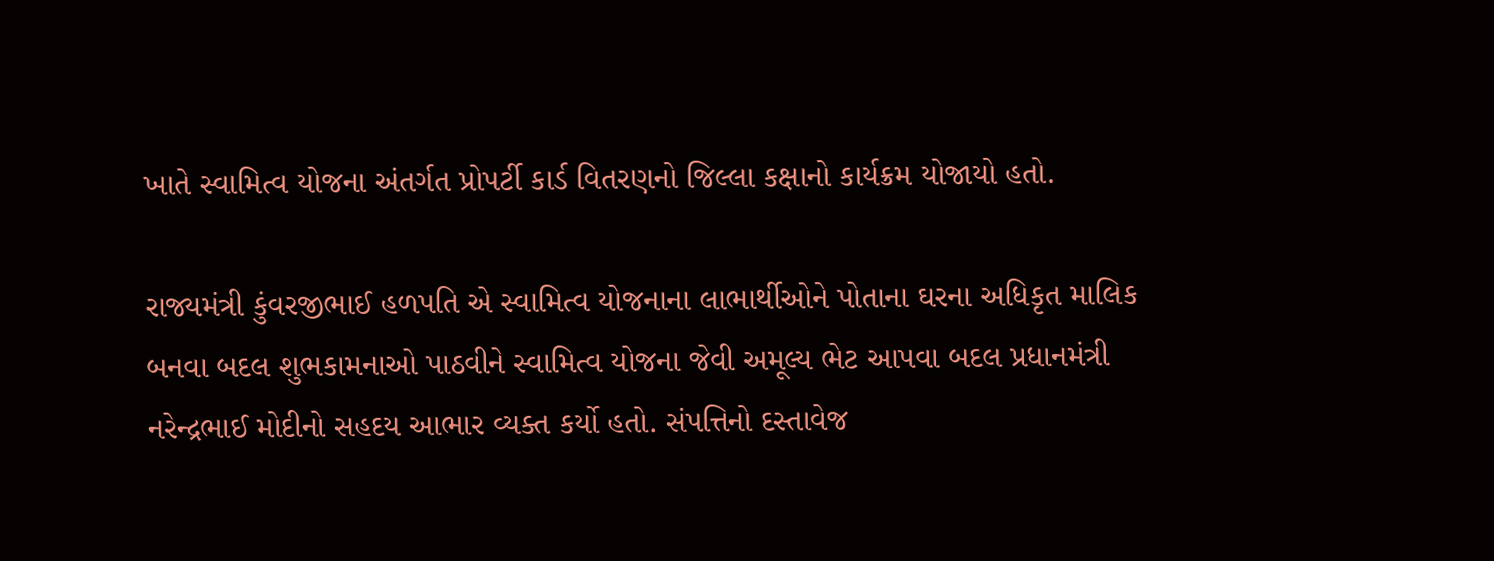ખાતે સ્વામિત્વ યોજના અંતર્ગત પ્રોપર્ટી કાર્ડ વિતરણનો જિલ્લા કક્ષાનો કાર્યક્રમ યોજાયો હતો.

રાજ્યમંત્રી કુંવરજીભાઈ હળપતિ એ સ્વામિત્વ યોજનાના લાભાર્થીઓને પોતાના ઘરના અધિકૃત માલિક બનવા બદલ શુભકામનાઓ પાઠવીને સ્વામિત્વ યોજના જેવી અમૂલ્ય ભેટ આપવા બદલ પ્રધાનમંત્રી નરેન્દ્રભાઈ મોદીનો સહદય આભાર વ્યક્ત કર્યો હતો. સંપત્તિનો દસ્તાવેજ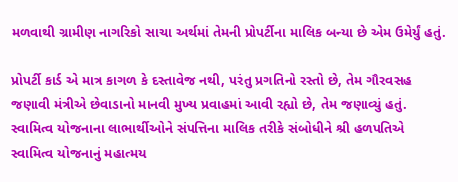મળવાથી ગ્રામીણ નાગરિકો સાચા અર્થમાં તેમની પ્રોપર્ટીના માલિક બન્યા છે એમ ઉમેર્યું હતું.

પ્રોપર્ટી કાર્ડ એ માત્ર કાગળ કે દસ્તાવેજ નથી, પરંતુ પ્રગતિનો રસ્તો છે, તેમ ગૌરવસહ જણાવી મંત્રીએ છેવાડાનો માનવી મુખ્ય પ્રવાહમાં આવી રહ્યો છે, તેમ જણાવ્યું હતું. સ્વામિત્વ યોજનાના લાભાર્થીઓને સંપત્તિના માલિક તરીકે સંબોધીને શ્રી હળપતિએ સ્વામિત્વ યોજનાનું મહાત્મય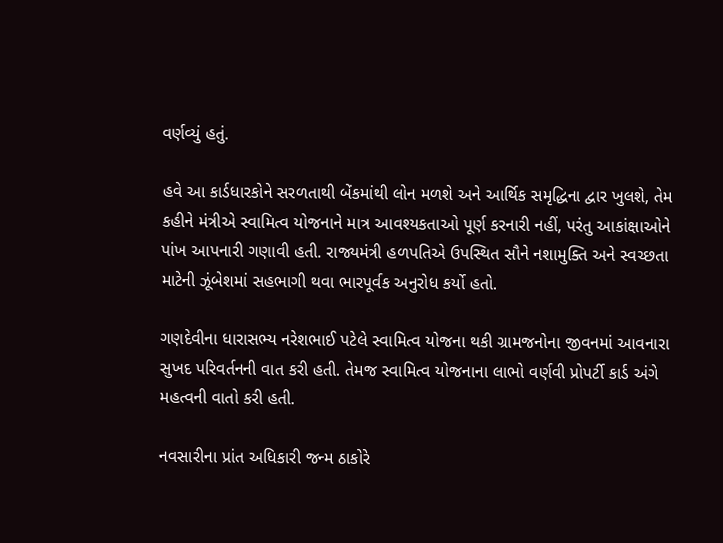વર્ણવ્યું હતું.

હવે આ કાર્ડધારકોને સરળતાથી બેંકમાંથી લોન મળશે અને આર્થિક સમૃદ્ધિના દ્વાર ખુલશે, તેમ કહીને મંત્રીએ સ્વામિત્વ યોજનાને માત્ર આવશ્યકતાઓ પૂર્ણ કરનારી નહીં, પરંતુ આકાંક્ષાઓને પાંખ આપનારી ગણાવી હતી. રાજ્યમંત્રી હળપતિએ ઉપસ્થિત સૌને નશામુક્તિ અને સ્વચ્છતા માટેની ઝૂંબેશમાં સહભાગી થવા ભારપૂર્વક અનુરોધ કર્યો હતો.

ગણદેવીના ધારાસભ્ય નરેશભાઈ પટેલે સ્વામિત્વ યોજના થકી ગ્રામજનોના જીવનમાં આવનારા સુખદ પરિવર્તનની વાત કરી હતી. તેમજ સ્વામિત્વ યોજનાના લાભો વર્ણવી પ્રોપર્ટી કાર્ડ અંગે મહત્વની વાતો કરી હતી.

નવસારીના પ્રાંત અધિકારી જન્મ ઠાકોરે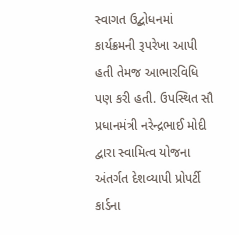સ્વાગત ઉદ્બોધનમાં કાર્યક્રમની રૂપરેખા આપી હતી તેમજ આભારવિધિ પણ કરી હતી. ઉપસ્થિત સૌ પ્રધાનમંત્રી નરેન્દ્રભાઈ મોદી દ્વારા સ્વામિત્વ યોજના અંતર્ગત દેશવ્યાપી પ્રોપર્ટી કાર્ડના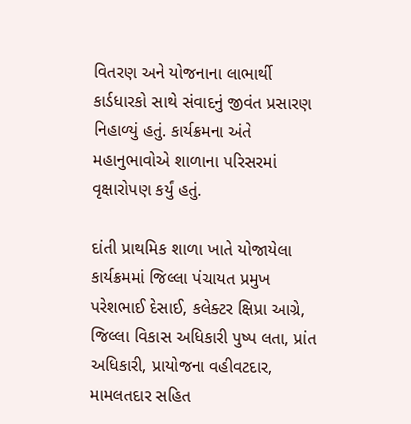વિતરણ અને યોજનાના લાભાર્થી કાર્ડધારકો સાથે સંવાદનું જીવંત પ્રસારણ નિહાળ્યું હતું. કાર્યક્રમના અંતે મહાનુભાવોએ શાળાના પરિસરમાં વૃક્ષારોપણ કર્યું હતું.

દાંતી પ્રાથમિક શાળા ખાતે યોજાયેલા કાર્યક્રમમાં જિલ્લા પંચાયત પ્રમુખ પરેશભાઈ દેસાઈ, કલેક્ટર ક્ષિપ્રા આગ્રે, જિલ્લા વિકાસ અધિકારી પુષ્પ લતા, પ્રાંત અધિકારી, પ્રાયોજના વહીવટદાર, મામલતદાર સહિત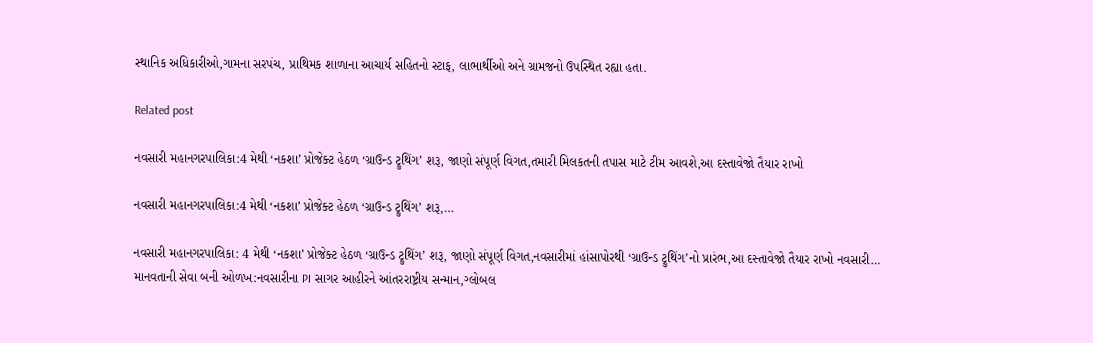સ્થાનિક અધિકારીઓ,ગામના સરપંચ, પ્રાથિમક શાળાના આચાર્ય સહિતનો સ્ટાફ, લાભાર્થીઓ અને ગ્રામજનો ઉપસ્થિત રહ્યા હતા.

Related post

નવસારી મહાનગરપાલિકા:4 મેથી ‘નકશા’ પ્રોજેક્ટ હેઠળ ‘ગ્રાઉન્ડ ટ્રુથિંગ’ શરૂ, જાણો સંપૂર્ણ વિગત,તમારી મિલકતની તપાસ માટે ટીમ આવશે,આ દસ્તાવેજો તૈયાર રાખો

નવસારી મહાનગરપાલિકા:4 મેથી ‘નકશા’ પ્રોજેક્ટ હેઠળ ‘ગ્રાઉન્ડ ટ્રુથિંગ’ શરૂ,…

નવસારી મહાનગરપાલિકા: 4 મેથી ‘નકશા’ પ્રોજેક્ટ હેઠળ ‘ગ્રાઉન્ડ ટ્રુથિંગ’ શરૂ, જાણો સંપૂર્ણ વિગત,નવસારીમાં હાંસાપોરથી ‘ગ્રાઉન્ડ ટ્રુથિંગ’નો પ્રારંભ,આ દસ્તાવેજો તૈયાર રાખો નવસારી…
માનવતાની સેવા બની ઓળખ:નવસારીના PI સાગર આહીરને આંતરરાષ્ટ્રીય સન્માન,ગ્લોબલ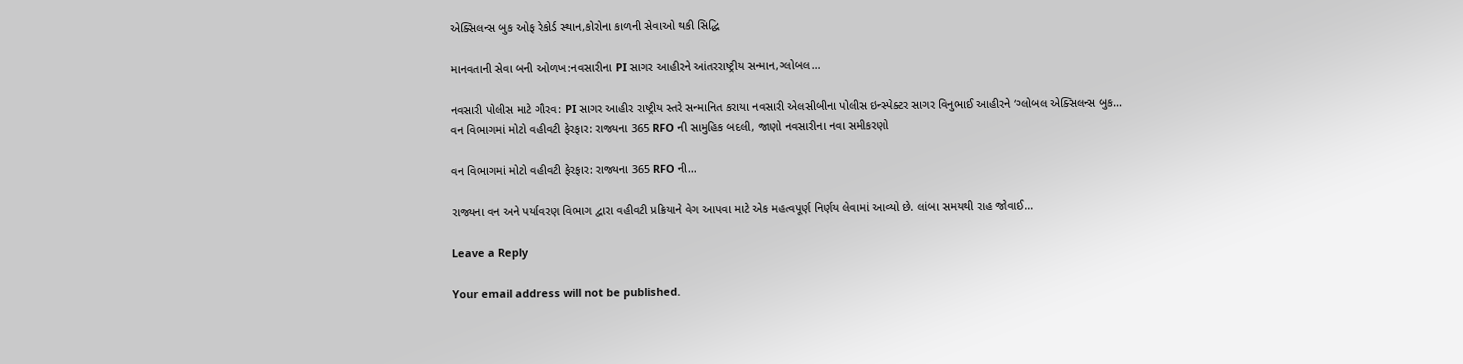એક્સિલન્સ બુક ઓફ રેકોર્ડ સ્થાન,કોરોના કાળની સેવાઓ થકી સિદ્ધિ

માનવતાની સેવા બની ઓળખ:નવસારીના PI સાગર આહીરને આંતરરાષ્ટ્રીય સન્માન,ગ્લોબલ…

નવસારી પોલીસ માટે ગૌરવ: PI સાગર આહીર રાષ્ટ્રીય સ્તરે સન્માનિત કરાયા નવસારી એલસીબીના પોલીસ ઇન્સ્પેક્ટર સાગર વિનુભાઈ આહીરને ‘ગ્લોબલ એક્સિલન્સ બુક…
વન વિભાગમાં મોટો વહીવટી ફેરફાર: રાજ્યના 365 RFO ની સામુહિક બદલી, જાણો નવસારીના નવા સમીકરણો

વન વિભાગમાં મોટો વહીવટી ફેરફાર: રાજ્યના 365 RFO ની…

રાજ્યના વન અને પર્યાવરણ વિભાગ દ્વારા વહીવટી પ્રક્રિયાને વેગ આપવા માટે એક મહત્વપૂર્ણ નિર્ણય લેવામાં આવ્યો છે. લાંબા સમયથી રાહ જોવાઈ…

Leave a Reply

Your email address will not be published.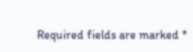Required fields are marked *